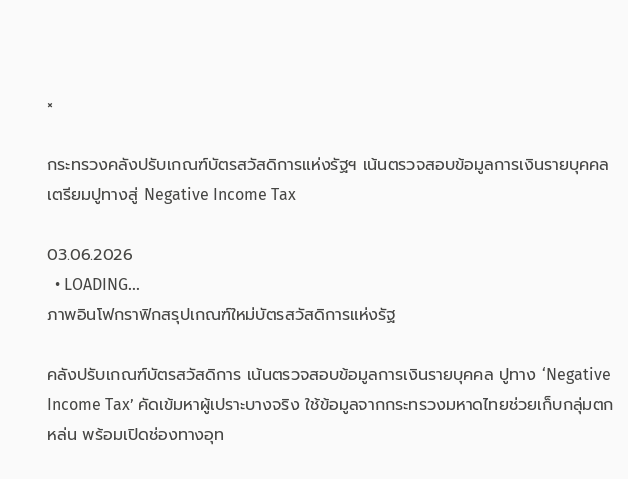×

กระทรวงคลังปรับเกณฑ์บัตรสวัสดิการแห่งรัฐฯ เน้นตรวจสอบข้อมูลการเงินรายบุคคล เตรียมปูทางสู่ Negative Income Tax

03.06.2026
  • LOADING...
ภาพอินโฟกราฟิกสรุปเกณฑ์ใหม่บัตรสวัสดิการแห่งรัฐ

คลังปรับเกณฑ์บัตรสวัสดิการ เน้นตรวจสอบข้อมูลการเงินรายบุคคล ปูทาง ‘Negative Income Tax’ คัดเข้มหาผู้เปราะบางจริง ใช้ข้อมูลจากกระทรวงมหาดไทยช่วยเก็บกลุ่มตกหล่น พร้อมเปิดช่องทางอุท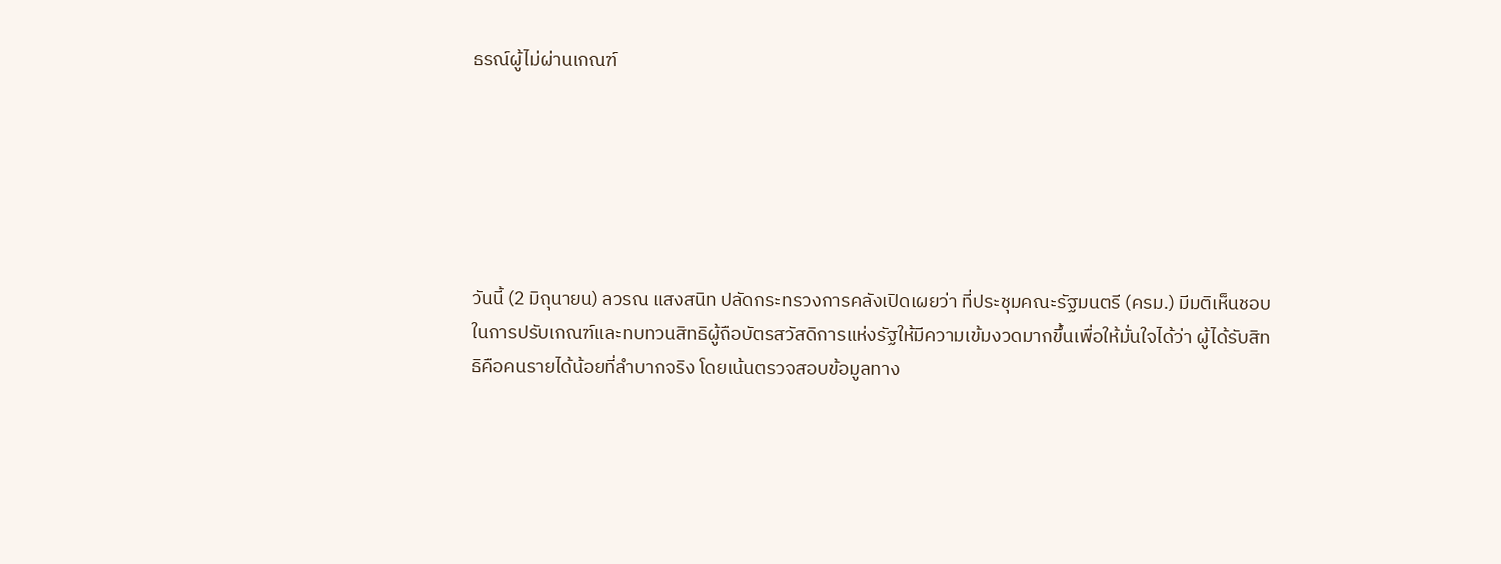ธรณ์ผู้ไม่ผ่านเกณฑ์






วันนี้ (2 มิถุนายน) ลวรณ แสงสนิท ปลัดกระทรวงการคลังเปิดเผยว่า ที่ประชุมคณะรัฐมนตรี (ครม.) มีมติเห็นชอบในการปรับเกณฑ์และทบทวนสิทธิผู้ถือบัตรสวัสดิการแห่งรัฐให้มีความเข้มงวดมากขึ้นเพื่อให้มั่นใจได้ว่า ผู้ได้รับสิทธิคือคนรายได้น้อยที่ลำบากจริง โดยเน้นตรวจสอบข้อมูลทาง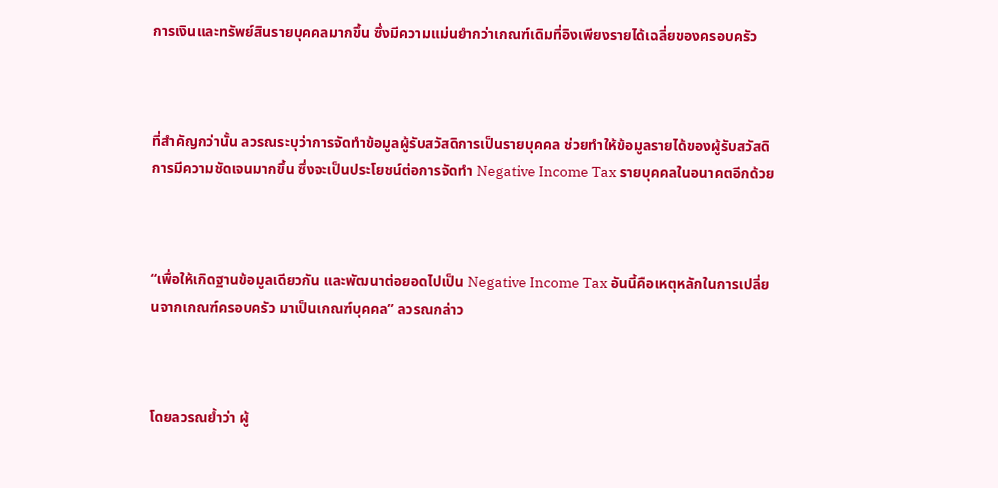การเงินและทรัพย์สินรายบุคคลมากขึ้น ซึ่งมีความแม่นยำกว่าเกณฑ์เดิมที่อิงเพียงรายได้เฉลี่ยของครอบครัว



ที่สำคัญกว่านั้น ลวรณระบุว่าการจัดทำข้อมูลผู้รับสวัสดิการเป็นรายบุคคล ช่วยทำให้ข้อมูลรายได้ของผู้รับสวัสดิการมีความชัดเจนมากขึ้น ซึ่งจะเป็นประโยชน์ต่อการจัดทำ Negative Income Tax รายบุคคลในอนาคตอีกด้วย



“เพื่อให้เกิดฐานข้อมูลเดียวกัน และพัฒนาต่อยอดไปเป็น Negative Income Tax อันนี้คือเหตุหลักในการเปลี่ยนจากเกณฑ์ครอบครัว มาเป็นเกณฑ์บุคคล” ลวรณกล่าว



โดยลวรณย้ำว่า ผู้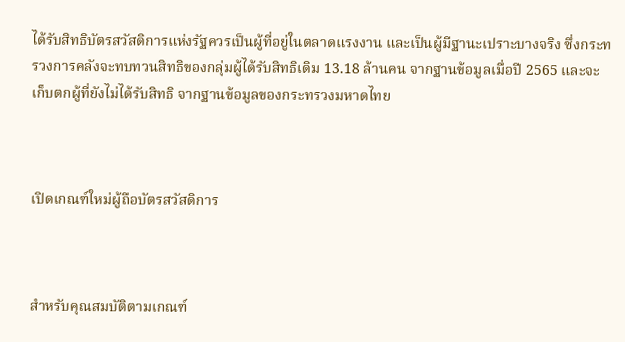ได้รับสิทธิบัตรสวัสดิการแห่งรัฐควรเป็นผู้ที่อยู่ในตลาดแรงงาน และเป็นผู้มีฐานะเปราะบางจริง ซึ่งกระทรวงการคลังจะทบทวนสิทธิของกลุ่มผู้ได้รับสิทธิเดิม 13.18 ล้านคน จากฐานข้อมูลเมื่อปี 2565 และจะเก็บตกผู้ที่ยังไม่ได้รับสิทธิ จากฐานข้อมูลของกระทรวงมหาดไทย



เปิดเกณฑ์ใหม่ผู้ถือบัตรสวัสดิการ



สำหรับคุณสมบัติตามเกณฑ์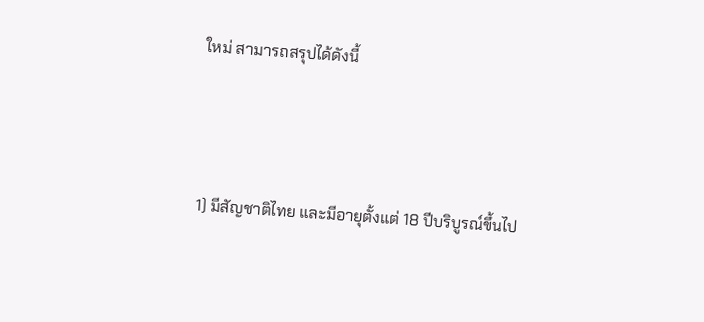ใหม่ สามารถสรุปได้ดังนี้



1) มีสัญชาติไทย และมีอายุตั้งแต่ 18 ปีบริบูรณ์ขึ้นไป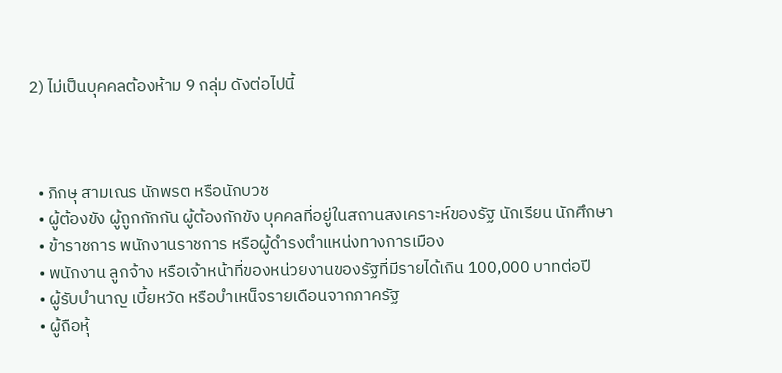2) ไม่เป็นบุคคลต้องห้าม 9 กลุ่ม ดังต่อไปนี้



  • ภิกษุ สามเณร นักพรต หรือนักบวช
  • ผู้ต้องขัง ผู้ถูกกักกัน ผู้ต้องกักขัง บุคคลที่อยู่ในสถานสงเคราะห์ของรัฐ นักเรียน นักศึกษา
  • ข้าราชการ พนักงานราชการ หรือผู้ดำรงตำแหน่งทางการเมือง
  • พนักงาน ลูกจ้าง หรือเจ้าหน้าที่ของหน่วยงานของรัฐที่มีรายได้เกิน 100,000 บาทต่อปี
  • ผู้รับบำนาญ เบี้ยหวัด หรือบำเหน็จรายเดือนจากภาครัฐ
  • ผู้ถือหุ้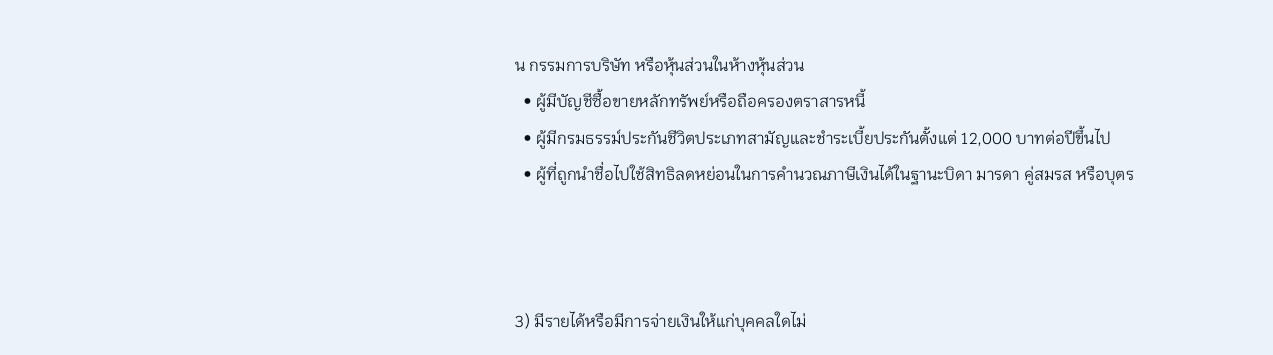น กรรมการบริษัท หรือหุ้นส่วนในห้างหุ้นส่วน
  • ผู้มีบัญชีซื้อขายหลักทรัพย์หรือถือครองตราสารหนี้
  • ผู้มีกรมธรรม์ประกันชีวิตประเภทสามัญและชำระเบี้ยประกันตั้งแต่ 12,000 บาทต่อปีขึ้นไป
  • ผู้ที่ถูกนำชื่อไปใช้สิทธิลดหย่อนในการคำนวณภาษีเงินได้ในฐานะบิดา มารดา คู่สมรส หรือบุตร



3) มีรายได้หรือมีการจ่ายเงินให้แก่บุคคลใดไม่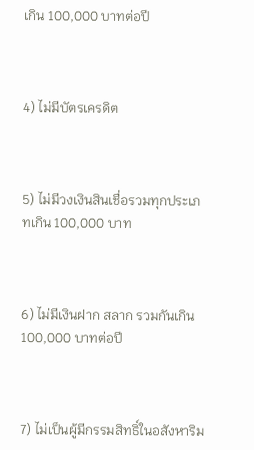เกิน 100,000 บาทต่อปี



4) ไม่มีบัตรเครดิต



5) ไม่มีวงเงินสินเชื่อรวมทุกประเภทเกิน 100,000 บาท



6) ไม่มีเงินฝาก สลาก รวมกันเกิน 100,000 บาทต่อปี



7) ไม่เป็นผู้มีกรรมสิทธิ์ในอสังหาริม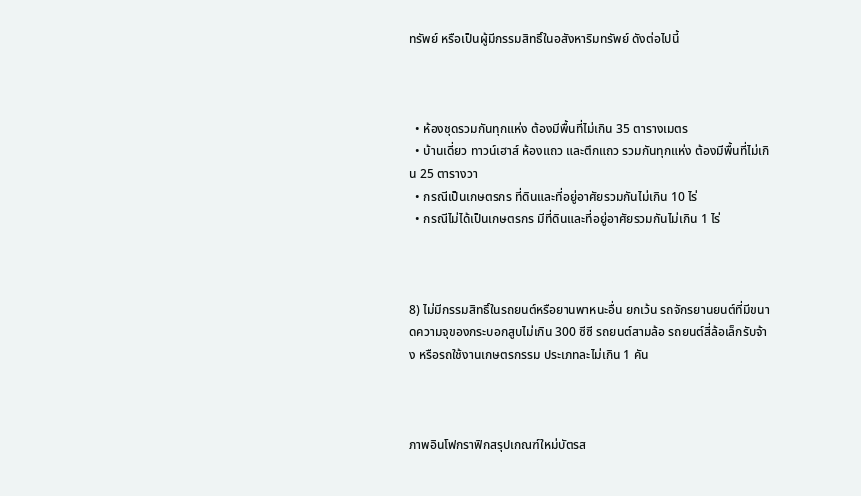ทรัพย์ หรือเป็นผู้มีกรรมสิทธิ์ในอสังหาริมทรัพย์ ดังต่อไปนี้



  • ห้องชุดรวมกันทุกแห่ง ต้องมีพื้นที่ไม่เกิน 35 ตารางเมตร
  • บ้านเดี่ยว ทาวน์เฮาส์ ห้องแถว และตึกแถว รวมกันทุกแห่ง ต้องมีพื้นที่ไม่เกิน 25 ตารางวา
  • กรณีเป็นเกษตรกร ที่ดินและที่อยู่อาศัยรวมกันไม่เกิน 10 ไร่
  • กรณีไม่ได้เป็นเกษตรกร มีที่ดินและที่อยู่อาศัยรวมกันไม่เกิน 1 ไร่



8) ไม่มีกรรมสิทธิ์ในรถยนต์หรือยานพาหนะอื่น ยกเว้น รถจักรยานยนต์ที่มีขนาดความจุของกระบอกสูบไม่เกิน 300 ซีซี รถยนต์สามล้อ รถยนต์สี่ล้อเล็กรับจ้าง หรือรถใช้งานเกษตรกรรม ประเภทละไม่เกิน 1 คัน



ภาพอินโฟกราฟิกสรุปเกณฑ์ใหม่บัตรส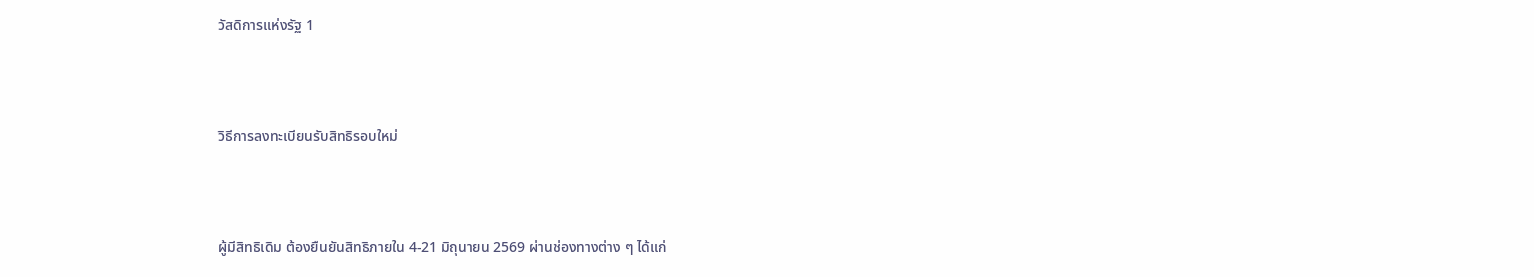วัสดิการแห่งรัฐ 1



วิธีการลงทะเบียนรับสิทธิรอบใหม่



ผู้มีสิทธิเดิม ต้องยืนยันสิทธิภายใน 4-21 มิถุนายน 2569 ผ่านช่องทางต่าง ๆ ได้แก่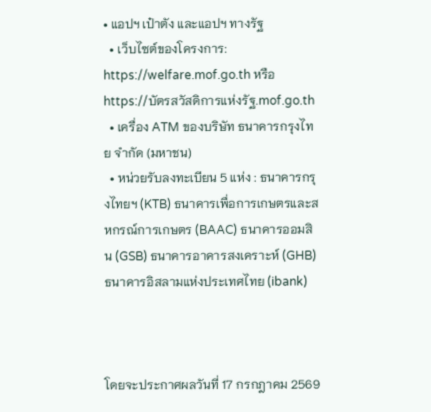• แอปฯ เป๋าตัง และแอปฯ ทางรัฐ
  • เว็บไซต์ของโครงการ: https://welfare.mof.go.th หรือ https://บัตรสวัสดิการแห่งรัฐ.mof.go.th
  • เครื่อง ATM ของบริษัท ธนาคารกรุงไทย จำกัด (มหาชน)
  • หน่วยรับลงทะเบียน 5 แห่ง : ธนาคารกรุงไทยฯ (KTB) ธนาคารเพื่อการเกษตรและสหกรณ์การเกษตร (BAAC) ธนาคารออมสิน (GSB) ธนาคารอาคารสงเคราะห์ (GHB) ธนาคารอิสลามแห่งประเทศไทย (ibank)



โดยจะประกาศผลวันที่ 17 กรกฎาคม 2569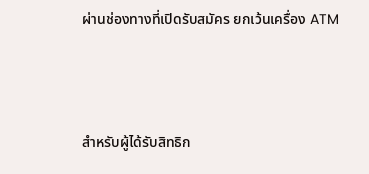ผ่านช่องทางที่เปิดรับสมัคร ยกเว้นเครื่อง ATM



สำหรับผู้ได้รับสิทธิก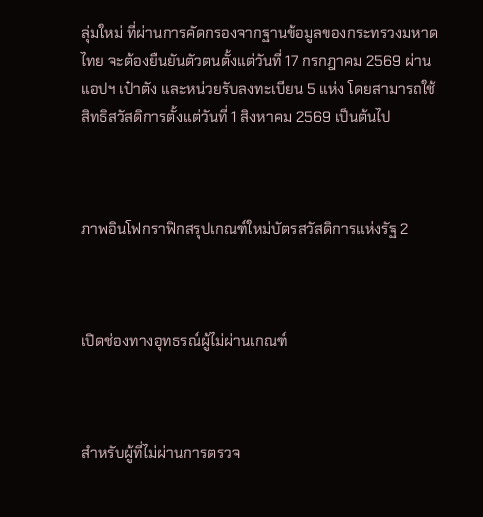ลุ่มใหม่ ที่ผ่านการคัดกรองจากฐานข้อมูลของกระทรวงมหาดไทย จะต้องยืนยันตัวตนตั้งแต่วันที่ 17 กรกฎาคม 2569 ผ่านแอปฯ เป๋าตัง และหน่วยรับลงทะเบียน 5 แห่ง โดยสามารถใช้สิทธิสวัสดิการตั้งแต่วันที่ 1 สิงหาคม 2569 เป็นต้นไป



ภาพอินโฟกราฟิกสรุปเกณฑ์ใหม่บัตรสวัสดิการแห่งรัฐ 2



เปิดช่องทางอุทธรณ์ผู้ไม่ผ่านเกณฑ์



สำหรับผู้ที่ไม่ผ่านการตรวจ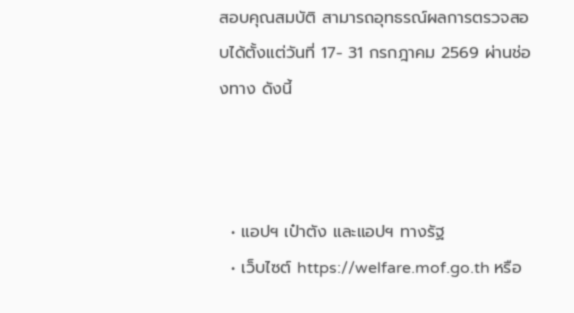สอบคุณสมบัติ สามารถอุทธรณ์ผลการตรวจสอบได้ตั้งแต่วันที่ 17- 31 กรกฎาคม 2569 ผ่านช่องทาง ดังนี้



  • แอปฯ เป๋าตัง และแอปฯ ทางรัฐ
  • เว็บไซต์ https://welfare.mof.go.th หรือ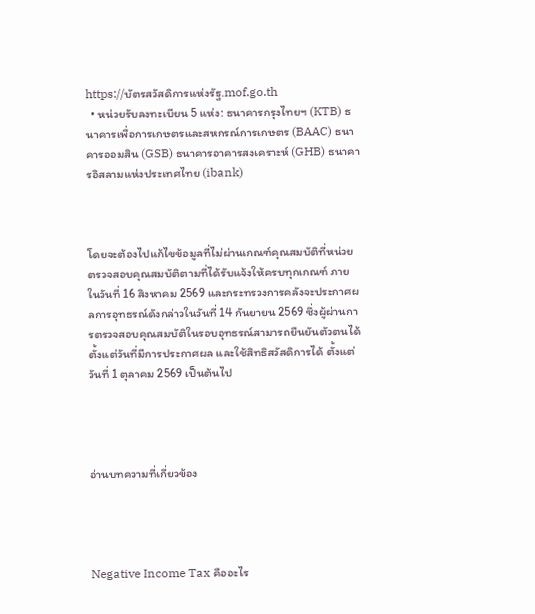https://บัตรสวัสดิการแห่งรัฐ.mof.go.th
  • หน่วยรับลงทะเบียน 5 แห่ง: ธนาคารกรุงไทยฯ (KTB) ธนาคารเพื่อการเกษตรและสหกรณ์การเกษตร (BAAC) ธนาคารออมสิน (GSB) ธนาคารอาคารสงเคราะห์ (GHB) ธนาคารอิสลามแห่งประเทศไทย (ibank)



โดยจะต้องไปแก้ไขข้อมูลที่ไม่ผ่านเกณฑ์คุณสมบัติที่หน่วยตรวจสอบคุณสมบัติตามที่ได้รับแจ้งให้ครบทุกเกณฑ์ ภายในวันที่ 16 สิงหาคม 2569 และกระทรวงการคลังจะประกาศผลการอุทธรณ์ดังกล่าวในวันที่ 14 กันยายน 2569 ซึ่งผู้ผ่านการตรวจสอบคุณสมบัติในรอบอุทธรณ์สามารถยืนยันตัวตนได้ตั้งแต่วันที่มีการประกาศผล และใช้สิทธิสวัสดิการได้ ตั้งแต่วันที่ 1 ตุลาคม 2569 เป็นต้นไป




อ่านบทความที่เกี่ยวข้อง




Negative Income Tax คืออะไร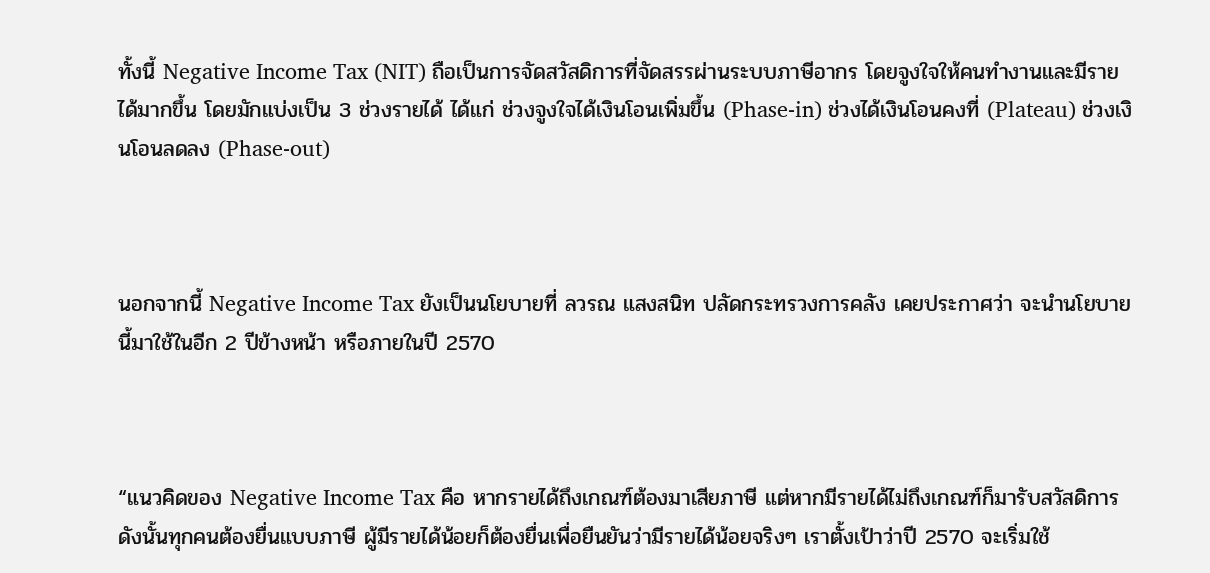ทั้งนี้ Negative Income Tax (NIT) ถือเป็นการจัดสวัสดิการที่จัดสรรผ่านระบบภาษีอากร โดยจูงใจให้คนทำงานและมีรายได้มากขึ้น โดยมักแบ่งเป็น 3 ช่วงรายได้ ได้แก่ ช่วงจูงใจได้เงินโอนเพิ่มขึ้น (Phase-in) ช่วงได้เงินโอนคงที่ (Plateau) ช่วงเงินโอนลดลง (Phase-out)



นอกจากนี้ Negative Income Tax ยังเป็นนโยบายที่ ลวรณ แสงสนิท ปลัดกระทรวงการคลัง เคยประกาศว่า จะนำนโยบายนี้มาใช้ในอีก 2 ปีข้างหน้า หรือภายในปี 2570



“แนวคิดของ Negative Income Tax คือ หากรายได้ถึงเกณฑ์ต้องมาเสียภาษี แต่หากมีรายได้ไม่ถึงเกณฑ์ก็มารับสวัสดิการ ดังนั้นทุกคนต้องยื่นแบบภาษี ผู้มีรายได้น้อยก็ต้องยื่นเพื่อยืนยันว่ามีรายได้น้อยจริงๆ เราตั้งเป้าว่าปี 2570 จะเริ่มใช้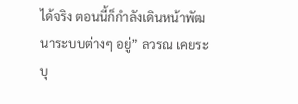ได้จริง ตอนนี้ก็กำลังเดินหน้าพัฒนาระบบต่างๆ อยู่” ลวรณ เคยระบุ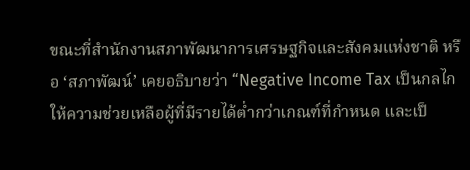ขณะที่สำนักงานสภาพัฒนาการเศรษฐกิจและสังคมแห่งชาติ หรือ ‘สภาพัฒน์’ เคยอธิบายว่า “Negative Income Tax เป็นกลไกให้ความช่วยเหลือผู้ที่มีรายได้ต่ำกว่าเกณฑ์ที่กำหนด และเป็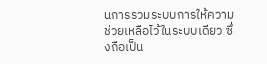นการรวมระบบการให้ความช่วยเหลือไว้ในระบบเดียว ซึ่งถือเป็น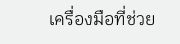เครื่องมือที่ช่วย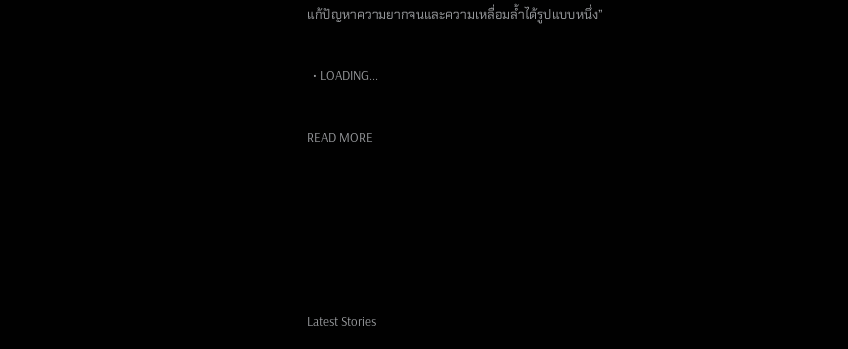แก้ปัญหาความยากจนและความเหลื่อมล้ำได้รูปแบบหนึ่ง”

  • LOADING...

READ MORE





Latest Stories